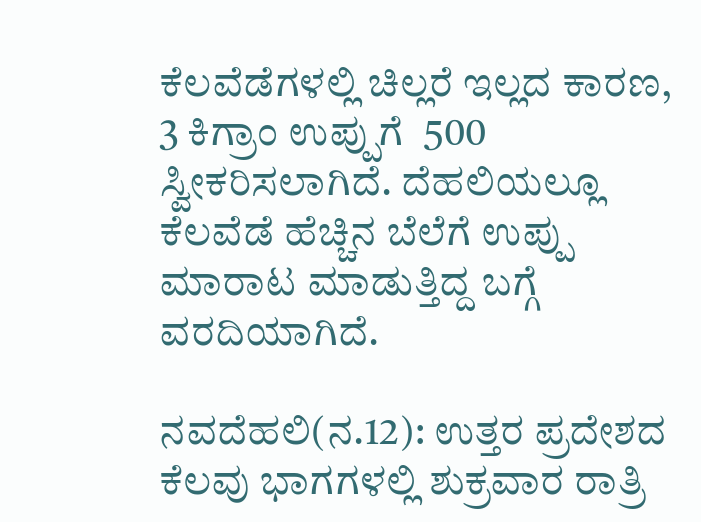ಕೆಲವೆಡೆಗಳಲ್ಲಿ ಚಿಲ್ಲರೆ ಇಲ್ಲದ ಕಾರಣ, 3 ಕಿಗ್ರಾಂ ಉಪ್ಪುಗೆ  500 ಸ್ವೀಕರಿಸಲಾಗಿದೆ. ದೆಹಲಿಯಲ್ಲೂ ಕೆಲವೆಡೆ ಹೆಚ್ಚಿನ ಬೆಲೆಗೆ ಉಪ್ಪು ಮಾರಾಟ ಮಾಡುತ್ತಿದ್ದ ಬಗ್ಗೆ ವರದಿಯಾಗಿದೆ.

ನವದೆಹಲಿ(ನ.12): ಉತ್ತರ ಪ್ರದೇಶದ ಕೆಲವು ಭಾಗಗಳಲ್ಲಿ ಶುಕ್ರವಾರ ರಾತ್ರಿ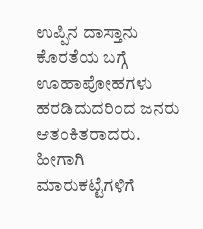ಉಪ್ಪಿನ ದಾಸ್ತಾನು ಕೊರತೆಯ ಬಗ್ಗೆ ಊಹಾಪೋಹಗಳು ಹರಡಿದುದರಿಂದ ಜನರು ಆತಂಕಿತರಾದರು. ಹೀಗಾಗಿ ಮಾರುಕಟ್ಟೆಗಳಿಗೆ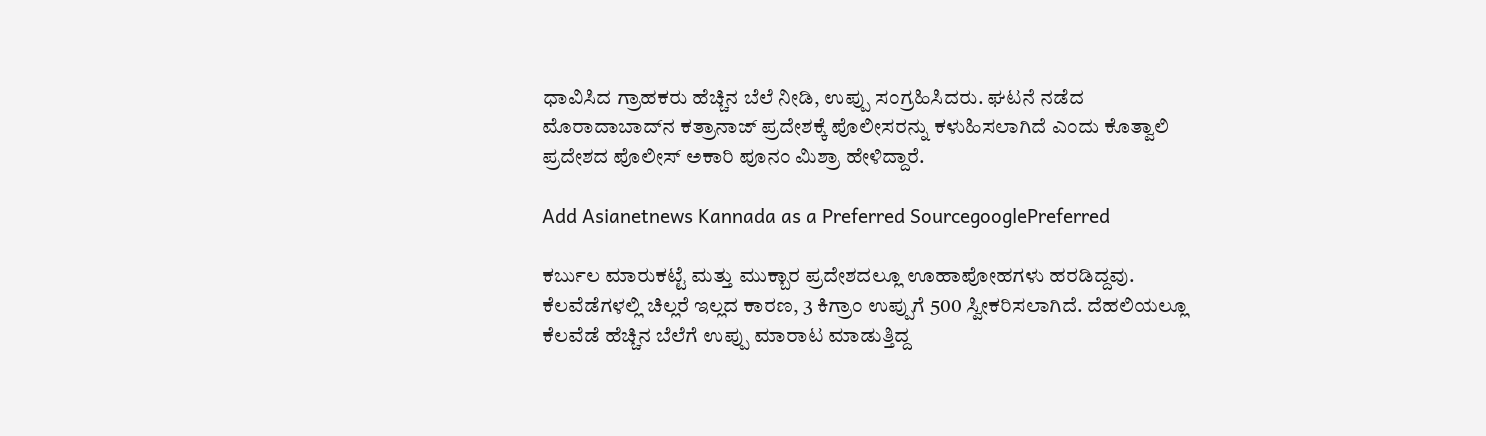ಧಾವಿಸಿದ ಗ್ರಾಹಕರು ಹೆಚ್ಚಿನ ಬೆಲೆ ನೀಡಿ, ಉಪ್ಪು ಸಂಗ್ರಹಿಸಿದರು. ಘಟನೆ ನಡೆದ ಮೊರಾದಾಬಾದ್‌ನ ಕತ್ರಾನಾಜ್ ಪ್ರದೇಶಕ್ಕೆ ಪೊಲೀಸರನ್ನು ಕಳುಹಿಸಲಾಗಿದೆ ಎಂದು ಕೊತ್ವಾಲಿ ಪ್ರದೇಶದ ಪೊಲೀಸ್ ಅಕಾರಿ ಪೂನಂ ಮಿಶ್ರಾ ಹೇಳಿದ್ದಾರೆ.

Add Asianetnews Kannada as a Preferred SourcegooglePreferred

ಕರ್ಬುಲ ಮಾರುಕಟ್ಟೆ ಮತ್ತು ಮುಕ್ಬಾರ ಪ್ರದೇಶದಲ್ಲೂ ಊಹಾಪೋಹಗಳು ಹರಡಿದ್ದವು. ಕೆಲವೆಡೆಗಳಲ್ಲಿ ಚಿಲ್ಲರೆ ಇಲ್ಲದ ಕಾರಣ, 3 ಕಿಗ್ರಾಂ ಉಪ್ಪುಗೆ 500 ಸ್ವೀಕರಿಸಲಾಗಿದೆ. ದೆಹಲಿಯಲ್ಲೂ ಕೆಲವೆಡೆ ಹೆಚ್ಚಿನ ಬೆಲೆಗೆ ಉಪ್ಪು ಮಾರಾಟ ಮಾಡುತ್ತಿದ್ದ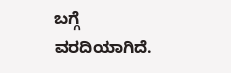ಬಗ್ಗೆ ವರದಿಯಾಗಿದೆ.